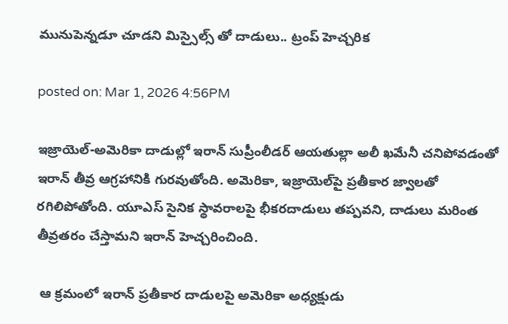మునుపెన్నడూ చూడని మిస్సైల్స్ తో దాడులు.. ట్రంప్ హెచ్చరిక

posted on: Mar 1, 2026 4:56PM

ఇజ్రాయెల్-అమెరికా దాడుల్లో ఇరాన్ సుప్రీంలీడర్ ఆయతుల్లా అలీ ఖమేనీ చనిపోవడంతో  ఇరాన్ తీవ్ర ఆగ్రహానికి గురవుతోంది. అమెరికా, ఇజ్రాయెల్‌పై ప్రతీకార జ్వాలతో రగిలిపోతోంది. యూఎస్ సైనిక స్థావరాలపై భీకరదాడులు తప్పవని, దాడులు మరింత తీవ్రతరం చేస్తామని ఇరాన్ హెచ్చరించింది.

 ఆ క్రమంలో ఇరాన్ ప్రతీకార దాడులపై అమెరికా అధ్యక్షుడు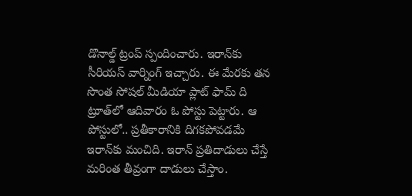డొనాల్డ్ ట్రంప్ స్పందించారు. ఇరాన్‌కు సీరియస్ వార్నింగ్ ఇచ్చారు. ఈ మేరకు తన సొంత సోషల్ మీడియా ప్లాట్ ఫామ్ ది ట్రూత్‌లో ఆదివారం ఓ పోస్టు పెట్టారు. ఆ పోస్టులో.. ప్రతీకారానికి దిగకపోవడమే ఇరాన్‌కు మంచిది. ఇరాన్ ప్రతిదాడులు చేస్తే మరింత తీవ్రంగా దాడులు చేస్తాం.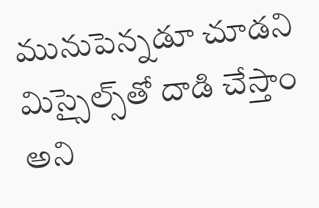మునుపెన్నడూ చూడని మిస్సైల్స్‌తో దాడి చేస్తాం అని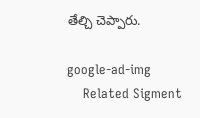తేల్చి చెప్పారు.

google-ad-img
    Related Sigment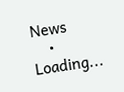News
    • Loading...